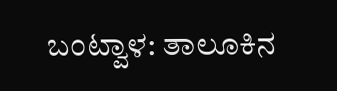ಬಂಟ್ವಾಳ: ತಾಲೂಕಿನ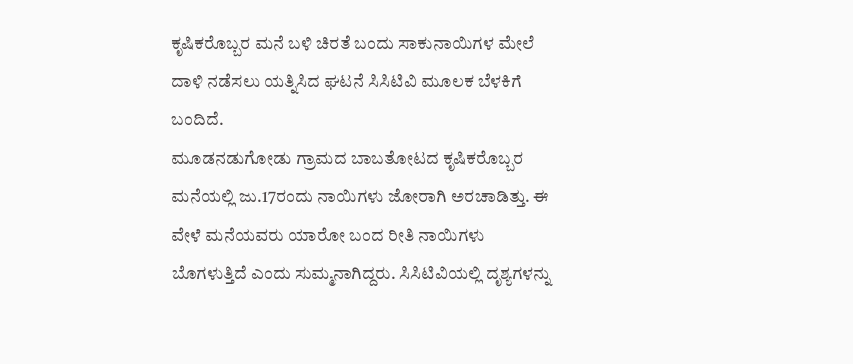ಕೃಷಿಕರೊಬ್ಬರ ಮನೆ ಬಳಿ ಚಿರತೆ ಬಂದು ಸಾಕುನಾಯಿಗಳ ಮೇಲೆ ದಾಳಿ ನಡೆಸಲು ಯತ್ನಿಸಿದ ಘಟನೆ ಸಿಸಿಟಿವಿ ಮೂಲಕ ಬೆಳಕಿಗೆ ಬಂದಿದೆ.
ಮೂಡನಡುಗೋಡು ಗ್ರಾಮದ ಬಾಬತೋಟದ ಕೃಷಿಕರೊಬ್ಬರ ಮನೆಯಲ್ಲಿ ಜು.17ರಂದು ನಾಯಿಗಳು ಜೋರಾಗಿ ಅರಚಾಡಿತ್ತು. ಈ ವೇಳೆ ಮನೆಯವರು ಯಾರೋ ಬಂದ ರೀತಿ ನಾಯಿಗಳು ಬೊಗಳುತ್ತಿದೆ ಎಂದು ಸುಮ್ಮನಾಗಿದ್ದರು. ಸಿಸಿಟಿವಿಯಲ್ಲಿ ದೃಶ್ಯಗಳನ್ನು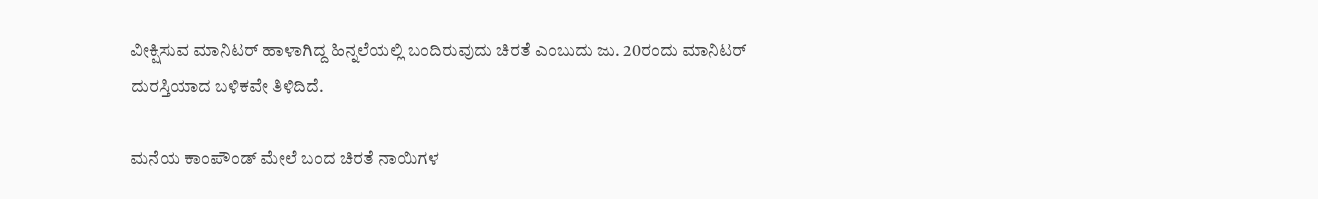ವೀಕ್ಷಿಸುವ ಮಾನಿಟರ್ ಹಾಳಾಗಿದ್ದ ಹಿನ್ನಲೆಯಲ್ಲಿ ಬಂದಿರುವುದು ಚಿರತೆ ಎಂಬುದು ಜು. 20ರಂದು ಮಾನಿಟರ್ ದುರಸ್ತಿಯಾದ ಬಳಿಕವೇ ತಿಳಿದಿದೆ.

ಮನೆಯ ಕಾಂಪೌಂಡ್ ಮೇಲೆ ಬಂದ ಚಿರತೆ ನಾಯಿಗಳ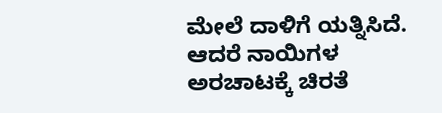ಮೇಲೆ ದಾಳಿಗೆ ಯತ್ನಿಸಿದೆ. ಆದರೆ ನಾಯಿಗಳ ಅರಚಾಟಕ್ಕೆ ಚಿರತೆ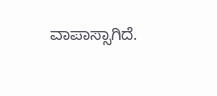ವಾಪಾಸ್ಸಾಗಿದೆ.